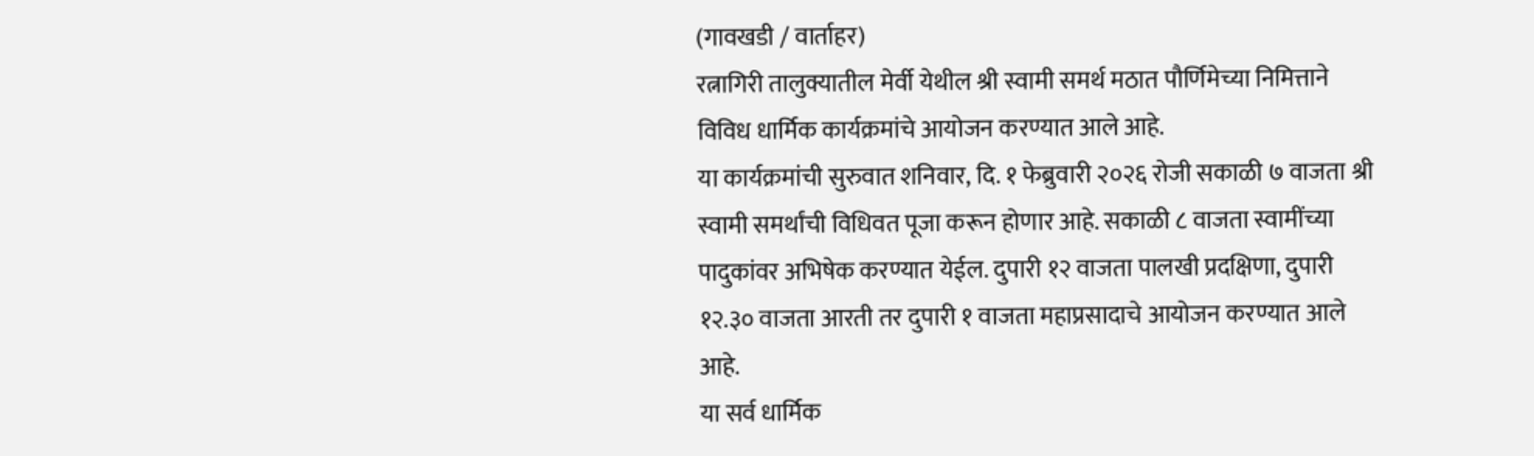(गावखडी / वार्ताहर)
रत्नागिरी तालुक्यातील मेर्वी येथील श्री स्वामी समर्थ मठात पौर्णिमेच्या निमित्ताने विविध धार्मिक कार्यक्रमांचे आयोजन करण्यात आले आहे.
या कार्यक्रमांची सुरुवात शनिवार, दि. १ फेब्रुवारी २०२६ रोजी सकाळी ७ वाजता श्री स्वामी समर्थांची विधिवत पूजा करून होणार आहे. सकाळी ८ वाजता स्वामींच्या पादुकांवर अभिषेक करण्यात येईल. दुपारी १२ वाजता पालखी प्रदक्षिणा, दुपारी १२.३० वाजता आरती तर दुपारी १ वाजता महाप्रसादाचे आयोजन करण्यात आले आहे.
या सर्व धार्मिक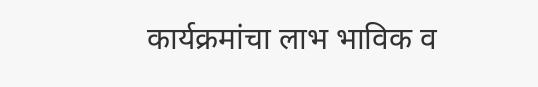कार्यक्रमांचा लाभ भाविक व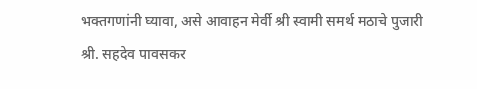भक्तगणांनी घ्यावा, असे आवाहन मेर्वी श्री स्वामी समर्थ मठाचे पुजारी श्री. सहदेव पावसकर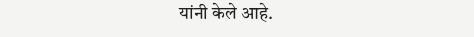यांनी केले आहे.